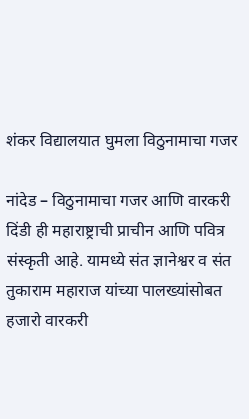शंकर विद्यालयात घुमला विठुनामाचा गजर

नांदेड – विठुनामाचा गजर आणि वारकरी दिंडी ही महाराष्ट्राची प्राचीन आणि पवित्र संस्कृती आहे. यामध्ये संत ज्ञानेश्वर व संत तुकाराम महाराज यांच्या पालख्यांसोबत हजारो वारकरी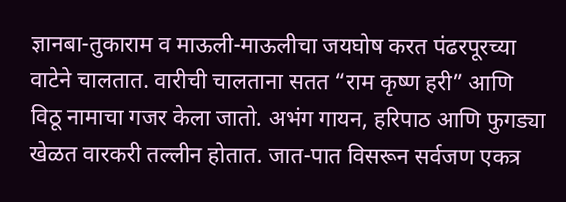ज्ञानबा-तुकाराम व माऊली-माऊलीचा जयघोष करत पंढरपूरच्या वाटेने चालतात. वारीची चालताना सतत “राम कृष्ण हरी” आणि विठू नामाचा गजर केला जातो. अभंग गायन, हरिपाठ आणि फुगड्या खेळत वारकरी तल्लीन होतात. जात-पात विसरून सर्वजण एकत्र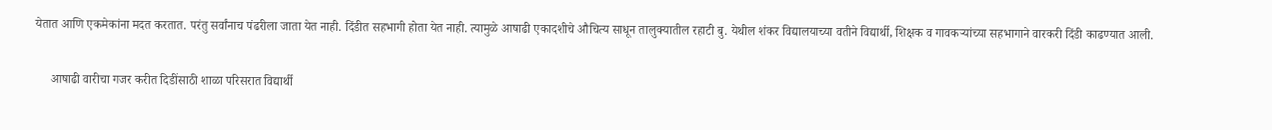येतात आणि एकमेकांना मदत करतात. परंतु सर्वांनाच पंढरीला जाता येत नाही. दिंडीत सहभागी होता येत नाही. त्यामुळे आषाढी एकादशीचे औचित्य साधून तालुक्यातील रहाटी बु. येथील शंकर विद्यालयाच्या वतीने विद्यार्थी, शिक्षक व गावकऱ्यांच्या सहभागाने वारकरी दिंडी काढण्यात आली.

     आषाढी वारीचा गजर करीत दिडींसाठी शाळा परिसरात विद्यार्थी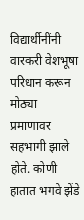विद्यार्थीनींनी वारकरी वेशभूषा परिधान करून मोठ्या प्रमाणावर सहभागी झाले होते. कोणी हातात भगवे झेंडे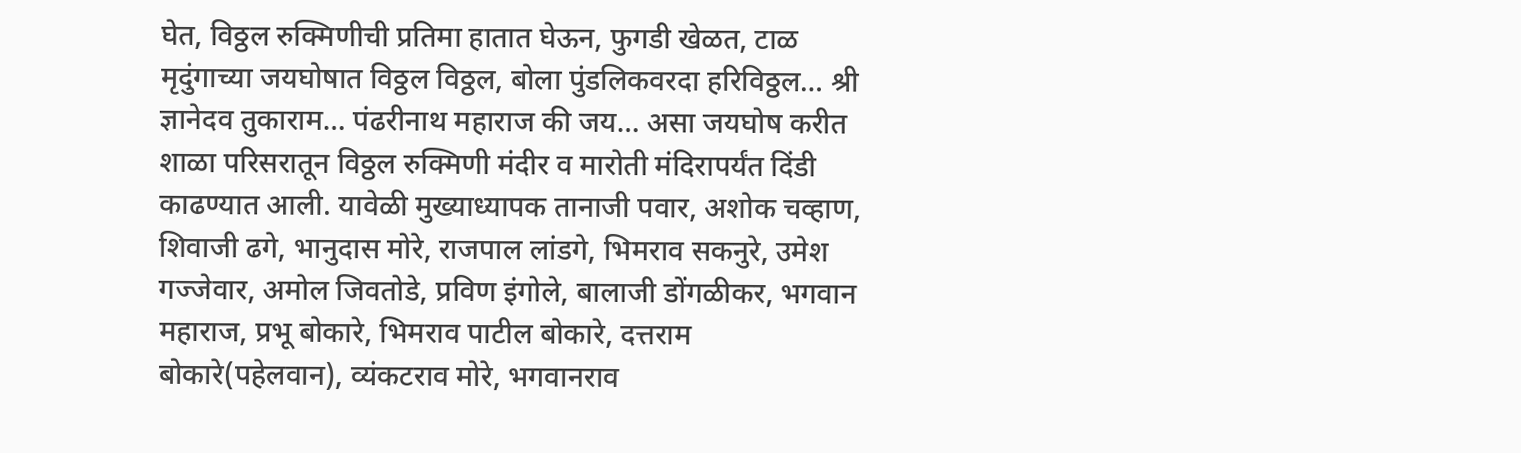घेत, विठ्ठल रुक्मिणीची प्रतिमा हातात घेऊन, फुगडी खेळत, टाळ मृदुंगाच्या जयघोषात विठ्ठल विठ्ठल, बोला पुंडलिकवरदा हरिविठ्ठल… श्री ज्ञानेदव तुकाराम… पंढरीनाथ महाराज की जय… असा जयघोष करीत शाळा परिसरातून विठ्ठल रुक्मिणी मंदीर व मारोती मंदिरापर्यंत दिंडी काढण्यात आली. यावेळी मुख्याध्यापक तानाजी पवार, अशोक चव्हाण, शिवाजी ढगे, भानुदास मोरे, राजपाल लांडगे, भिमराव सकनुरे, उमेश गज्जेवार, अमोल जिवतोडे, प्रविण इंगोले, बालाजी डोंगळीकर, भगवान महाराज, प्रभू बोकारे, भिमराव पाटील बोकारे, दत्तराम बोकारे(पहेलवान), व्यंकटराव मोरे, भगवानराव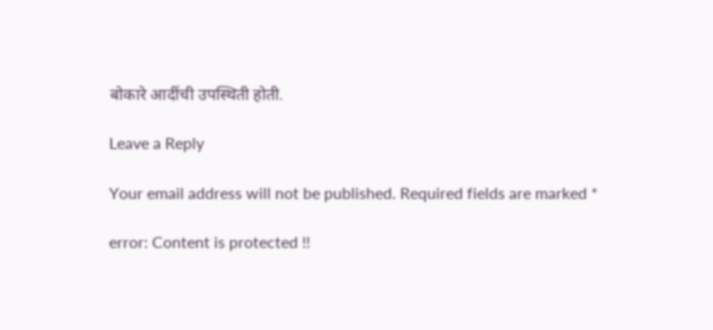बोकारे आदींची उपस्थिती होती.

Leave a Reply

Your email address will not be published. Required fields are marked *

error: Content is protected !!